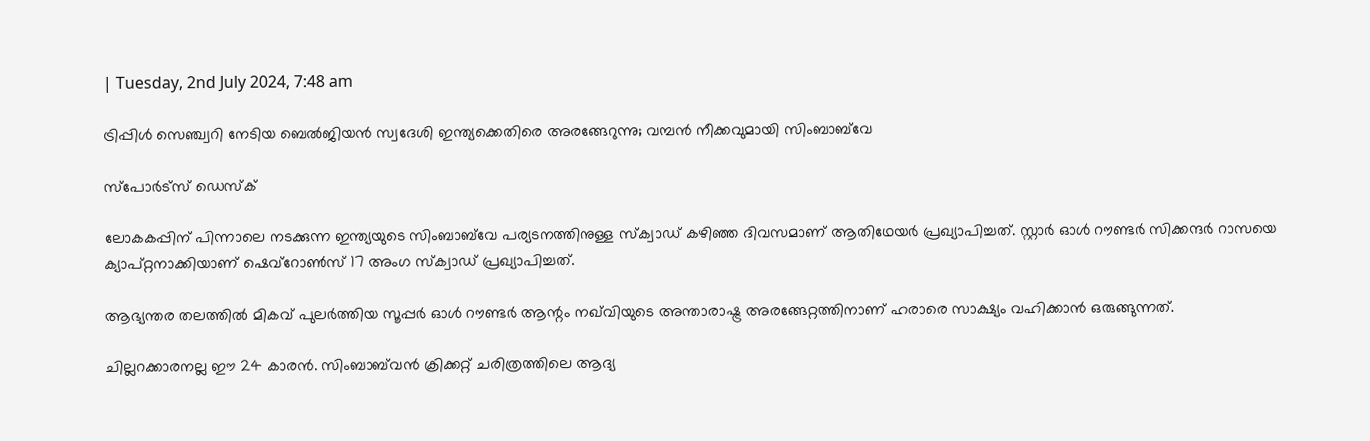| Tuesday, 2nd July 2024, 7:48 am

ട്രിപ്പിള്‍ സെഞ്ച്വറി നേടിയ ബെല്‍ജിയന്‍ സ്വദേശി ഇന്ത്യക്കെതിരെ അരങ്ങേറുന്നു; വമ്പന്‍ നീക്കവുമായി സിംബാബ്‌വേ

സ്പോര്‍ട്സ് ഡെസ്‌ക്

ലോകകപ്പിന് പിന്നാലെ നടക്കുന്ന ഇന്ത്യയുടെ സിംബാബ്‌വേ പര്യടനത്തിനുള്ള സ്‌ക്വാഡ് കഴിഞ്ഞ ദിവസമാണ് ആതിഥേയര്‍ പ്രഖ്യാപിച്ചത്. സ്റ്റാര്‍ ഓള്‍ റൗണ്ടര്‍ സിക്കന്ദര്‍ റാസയെ ക്യാപ്റ്റനാക്കിയാണ് ഷെവ്‌റോണ്‍സ് 17 അംഗ സ്‌ക്വാഡ് പ്രഖ്യാപിച്ചത്.

ആഭ്യന്തര തലത്തില്‍ മികവ് പുലര്‍ത്തിയ സൂപ്പര്‍ ഓള്‍ റൗണ്ടര്‍ ആന്റം നഖ്‌വിയുടെ അന്താരാഷ്ട്ര അരങ്ങേറ്റത്തിനാണ് ഹരാരെ സാക്ഷ്യം വഹിക്കാന്‍ ഒരുങ്ങുന്നത്.

ചില്ലറക്കാരനല്ല ഈ 24 കാരന്‍. സിംബാബ്‌വന്‍ ക്രിക്കറ്റ് ചരിത്രത്തിലെ ആദ്യ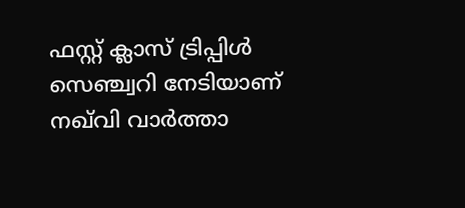ഫസ്റ്റ് ക്ലാസ് ട്രിപ്പിള്‍ സെഞ്ച്വറി നേടിയാണ് നഖ്‌വി വാര്‍ത്താ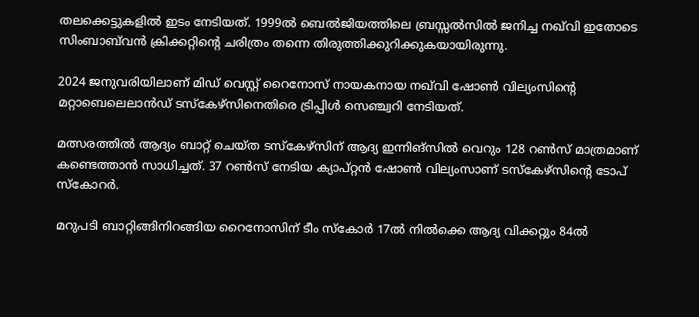തലക്കെട്ടുകളില്‍ ഇടം നേടിയത്. 1999ല്‍ ബെല്‍ജിയത്തിലെ ബ്രസ്സല്‍സില്‍ ജനിച്ച നഖ്‌വി ഇതോടെ സിംബാബ്‌വന്‍ ക്രിക്കറ്റിന്റെ ചരിത്രം തന്നെ തിരുത്തിക്കുറിക്കുകയായിരുന്നു.

2024 ജനുവരിയിലാണ് മിഡ് വെസ്റ്റ് റൈനോസ് നായകനായ നഖ്‌വി ഷോണ്‍ വില്യംസിന്റെ മറ്റാബെലെലാന്‍ഡ് ടസ്‌കേഴ്‌സിനെതിരെ ട്രിപ്പിള്‍ സെഞ്ച്വറി നേടിയത്.

മത്സരത്തില്‍ ആദ്യം ബാറ്റ് ചെയ്ത ടസ്‌കേഴ്‌സിന് ആദ്യ ഇന്നിങ്‌സില്‍ വെറും 128 റണ്‍സ് മാത്രമാണ് കണ്ടെത്താന്‍ സാധിച്ചത്. 37 റണ്‍സ് നേടിയ ക്യാപ്റ്റന്‍ ഷോണ്‍ വില്യംസാണ് ടസ്‌കേഴ്‌സിന്റെ ടോപ് സ്‌കോറര്‍.

മറുപടി ബാറ്റിങ്ങിനിറങ്ങിയ റൈനോസിന് ടീം സ്‌കോര്‍ 17ല്‍ നില്‍ക്കെ ആദ്യ വിക്കറ്റും 84ല്‍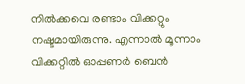നില്‍ക്കവെ രണ്ടാം വിക്കറ്റും നഷ്ടമായിരുന്നു. എന്നാല്‍ മൂന്നാം വിക്കറ്റില്‍ ഓപ്പണര്‍ ബെന്‍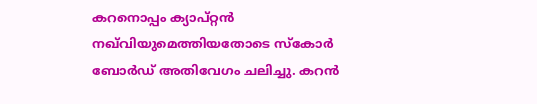കറനൊപ്പം ക്യാപ്റ്റന്‍ നഖ്‌വിയുമെത്തിയതോടെ സ്‌കോര്‍ ബോര്‍ഡ് അതിവേഗം ചലിച്ചു. കറന്‍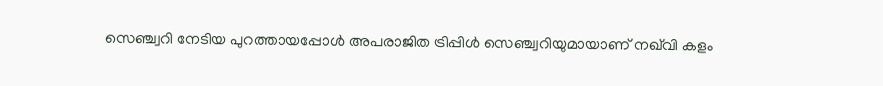സെഞ്ച്വറി നേടിയ പുറത്തായപ്പോള്‍ അപരാജിത ട്രിപ്പിള്‍ സെഞ്ച്വറിയുമായാണ് നഖ്‌വി കളം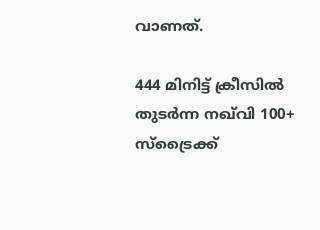വാണത്.

444 മിനിട്ട് ക്രീസില്‍ തുടര്‍ന്ന നഖ്‌വി 100+ സ്‌ട്രൈക്ക്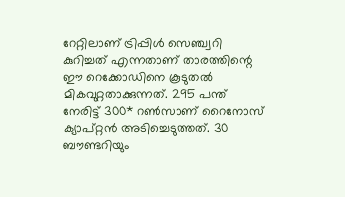റേറ്റിലാണ് ട്രിപ്പിള്‍ സെഞ്ച്വറി കുറിച്ചത് എന്നതാണ് താരത്തിന്റെ ഈ റെക്കോഡിനെ കൂടുതല്‍ മികവുറ്റതാക്കുന്നത്. 295 പന്ത് നേരിട്ട് 300* റണ്‍സാണ് റൈനോസ് ക്യാപ്റ്റന്‍ അടിച്ചെടുത്തത്. 30 ബൗണ്ടറിയും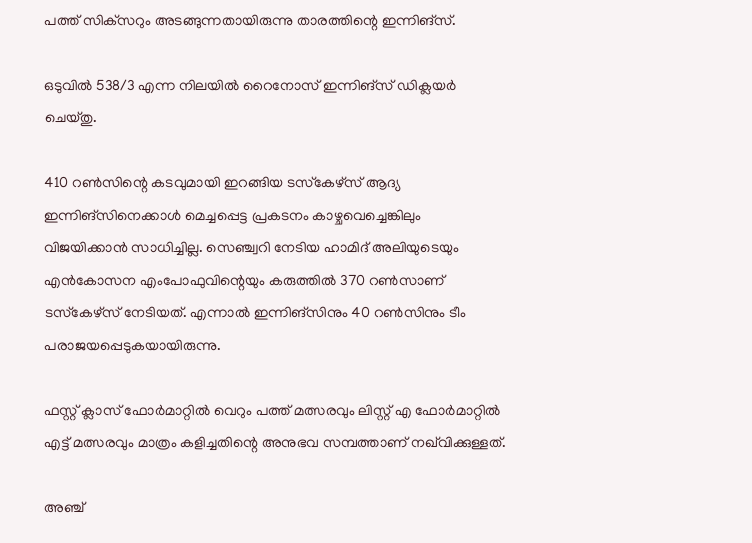പത്ത് സിക്‌സറും അടങ്ങുന്നതായിരുന്നു താരത്തിന്റെ ഇന്നിങ്‌സ്.

ഒടുവില്‍ 538/3 എന്ന നിലയില്‍ റൈനോസ് ഇന്നിങ്‌സ് ഡിക്ലയര്‍ ചെയ്തു.

410 റണ്‍സിന്റെ കടവുമായി ഇറങ്ങിയ ടസ്‌കേഴ്‌സ് ആദ്യ ഇന്നിങ്‌സിനെക്കാള്‍ മെച്ചപ്പെട്ട പ്രകടനം കാഴ്ചവെച്ചെങ്കിലും വിജയിക്കാന്‍ സാധിച്ചില്ല. സെഞ്ച്വറി നേടിയ ഹാമിദ് അലിയുടെയും എന്‍കോസന എംപോഫുവിന്റെയും കരുത്തില്‍ 370 റണ്‍സാണ് ടസ്‌കേഴ്‌സ് നേടിയത്. എന്നാല്‍ ഇന്നിങ്‌സിനും 40 റണ്‍സിനും ടീം പരാജയപ്പെടുകയായിരുന്നു.

ഫസ്റ്റ് ക്ലാസ് ഫോര്‍മാറ്റില്‍ വെറും പത്ത് മത്സരവും ലിസ്റ്റ് എ ഫോര്‍മാറ്റില്‍ എട്ട് മത്സരവും മാത്രം കളിച്ചതിന്റെ അനുഭവ സമ്പത്താണ് നഖ്‌വിക്കുള്ളത്.

അഞ്ച്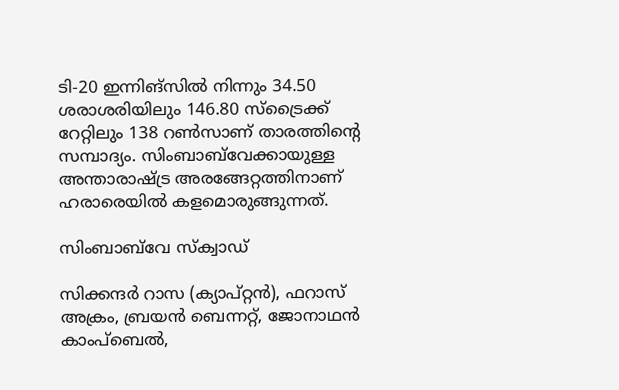ടി-20 ഇന്നിങ്‌സില്‍ നിന്നും 34.50 ശരാശരിയിലും 146.80 സ്‌ട്രൈക്ക് റേറ്റിലും 138 റണ്‍സാണ് താരത്തിന്റെ സമ്പാദ്യം. സിംബാബ്‌വേക്കായുള്ള അന്താരാഷ്ട്ര അരങ്ങേറ്റത്തിനാണ് ഹരാരെയില്‍ കളമൊരുങ്ങുന്നത്.

സിംബാബ്‌വേ സ്‌ക്വാഡ്

സിക്കന്ദര്‍ റാസ (ക്യാപ്റ്റന്‍), ഫറാസ് അക്രം, ബ്രയന്‍ ബെന്നറ്റ്, ജോനാഥന്‍ കാംപ്‌ബെല്‍,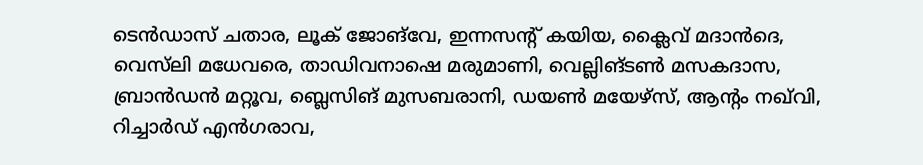ടെന്‍ഡാസ് ചതാര, ലൂക് ജോങ്‌വേ, ഇന്നസന്റ് കയിയ, ക്ലൈവ് മദാന്‍ദെ, വെസ്‌ലി മധേവരെ, താഡിവനാഷെ മരുമാണി, വെല്ലിങ്ടണ്‍ മസകദാസ, ബ്രാന്‍ഡന്‍ മറ്റൂവ, ബ്ലെസിങ് മുസബരാനി, ഡയണ്‍ മയേഴ്‌സ്, ആന്റം നഖ്‌വി, റിച്ചാര്‍ഡ് എന്‍ഗരാവ,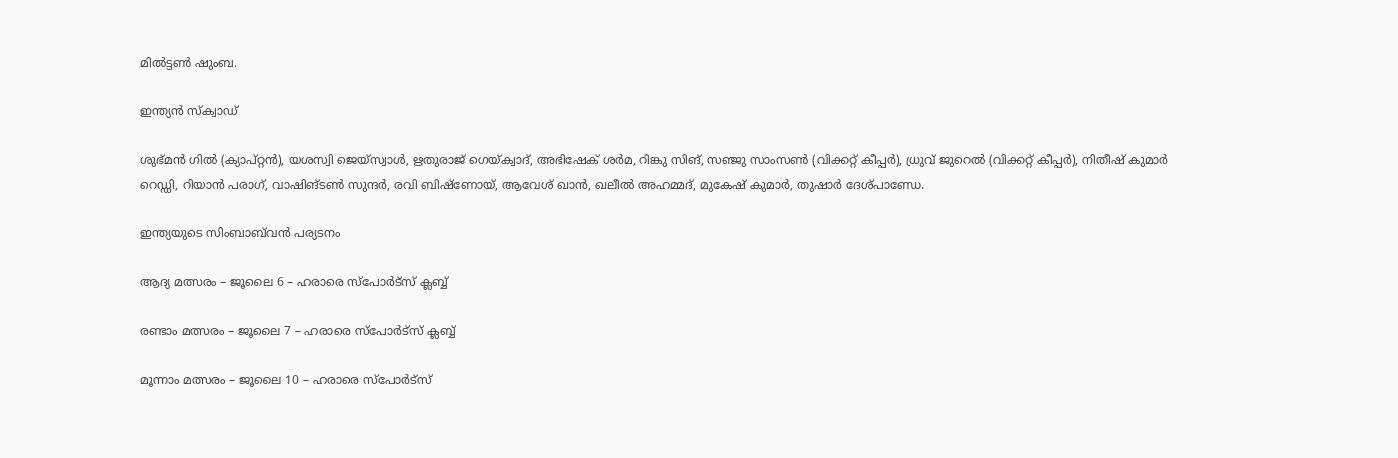മില്‍ട്ടണ്‍ ഷുംബ.

ഇന്ത്യന്‍ സ്‌ക്വാഡ്

ശുഭ്മന്‍ ഗില്‍ (ക്യാപ്റ്റന്‍), യശസ്വി ജെയ്‌സ്വാള്‍, ഋതുരാജ് ഗെയ്ക്വാദ്, അഭിഷേക് ശര്‍മ, റിങ്കു സിങ്, സഞ്ജു സാംസണ്‍ (വിക്കറ്റ് കീപ്പര്‍), ധ്രുവ് ജുറെല്‍ (വിക്കറ്റ് കീപ്പര്‍), നിതീഷ് കുമാര്‍ റെഡ്ഡി, റിയാന്‍ പരാഗ്, വാഷിങ്ടണ്‍ സുന്ദര്‍, രവി ബിഷ്‌ണോയ്, ആവേശ് ഖാന്‍, ഖലീല്‍ അഹമ്മദ്, മുകേഷ് കുമാര്‍, തുഷാര്‍ ദേശ്പാണ്ഡേ.

ഇന്ത്യയുടെ സിംബാബ്‌വന്‍ പര്യടനം

ആദ്യ മത്സരം – ജൂലൈ 6 – ഹരാരെ സ്പോര്‍ട്സ് ക്ലബ്ബ്

രണ്ടാം മത്സരം – ജൂലൈ 7 – ഹരാരെ സ്പോര്‍ട്സ് ക്ലബ്ബ്

മൂന്നാം മത്സരം – ജൂലൈ 10 – ഹരാരെ സ്പോര്‍ട്സ്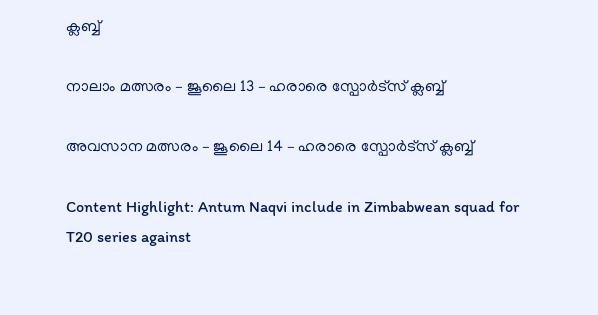ക്ലബ്ബ്

നാലാം മത്സരം – ജൂലൈ 13 – ഹരാരെ സ്പോര്‍ട്സ് ക്ലബ്ബ്

അവസാന മത്സരം – ജൂലൈ 14 – ഹരാരെ സ്പോര്‍ട്സ് ക്ലബ്ബ്

Content Highlight: Antum Naqvi include in Zimbabwean squad for T20 series against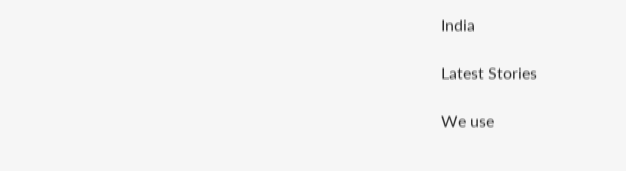India

Latest Stories

We use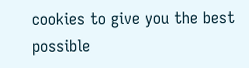cookies to give you the best possible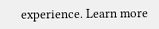experience. Learn more